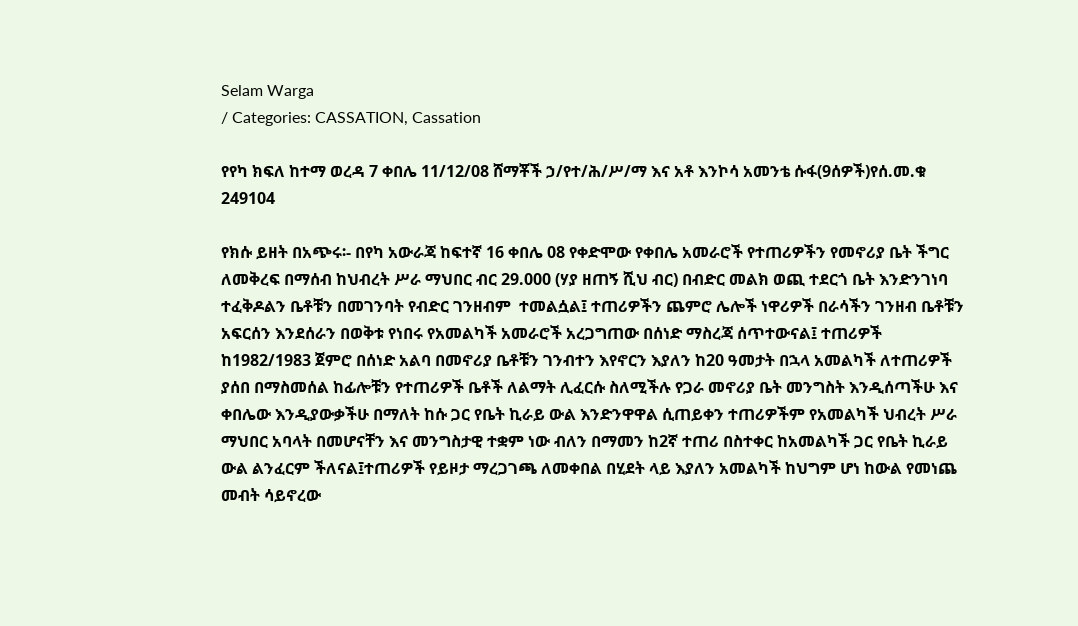Selam Warga
/ Categories: CASSATION, Cassation

የየካ ክፍለ ከተማ ወረዳ 7 ቀበሌ 11/12/08 ሸማቾች ኃ/የተ/ሕ/ሥ/ማ እና አቶ እንኮሳ አመንቴ ሱፋ(9ሰዎች)የሰ.መ.ቁ 249104

የክሱ ይዘት በአጭሩ፡- በየካ አውራጃ ከፍተኛ 16 ቀበሌ 08 የቀድሞው የቀበሌ አመራሮች የተጠሪዎችን የመኖሪያ ቤት ችግር ለመቅረፍ በማሰብ ከህብረት ሥራ ማህበር ብር 29.000 (ሃያ ዘጠኝ ሺህ ብር) በብድር መልክ ወጪ ተደርጎ ቤት እንድንገነባ ተፈቅዶልን ቤቶቹን በመገንባት የብድር ገንዘብም  ተመልሷል፤ ተጠሪዎችን ጨምሮ ሌሎች ነዋሪዎች በራሳችን ገንዘብ ቤቶቹን አፍርሰን እንደሰራን በወቅቱ የነበሩ የአመልካች አመራሮች አረጋግጠው በሰነድ ማስረጃ ሰጥተውናል፤ ተጠሪዎች ከ1982/1983 ጀምሮ በሰነድ አልባ በመኖሪያ ቤቶቹን ገንብተን እየኖርን እያለን ከ20 ዓመታት በኋላ አመልካች ለተጠሪዎች ያሰበ በማስመሰል ከፊሎቹን የተጠሪዎች ቤቶች ለልማት ሊፈርሱ ስለሚችሉ የጋራ መኖሪያ ቤት መንግስት እንዲሰጣችሁ እና ቀበሌው እንዲያውቃችሁ በማለት ከሱ ጋር የቤት ኪራይ ውል እንድንዋዋል ሲጠይቀን ተጠሪዎችም የአመልካች ህብረት ሥራ ማህበር አባላት በመሆናቸን እና መንግስታዊ ተቋም ነው ብለን በማመን ከ2ኛ ተጠሪ በስተቀር ከአመልካች ጋር የቤት ኪራይ ውል ልንፈርም ችለናል፤ተጠሪዎች የይዞታ ማረጋገጫ ለመቀበል በሂደት ላይ እያለን አመልካች ከህግም ሆነ ከውል የመነጨ መብት ሳይኖረው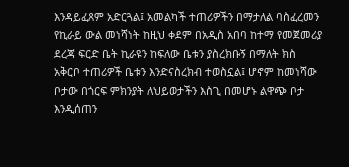እንዳይፈጸም አድርጓል፤ አመልካች ተጠሪዎችን በማታለል ባስፈረመን የኪራይ ውል መነሻነት ከዚህ ቀደም በአዲስ አበባ ከተማ የመጀመሪያ ደረጃ ፍርድ ቤት ኪራዩን ከፍለው ቤቱን ያስረክቡኝ በማለት ክስ አቅርቦ ተጠሪዎች ቤቱን እንድናስረክብ ተወስኗል፤ ሆኖም ከመነሻው ቦታው በጎርፍ ምክንያት ለህይወታችን እስጊ በመሆኑ ልዋጭ ቦታ እንዲሰጠን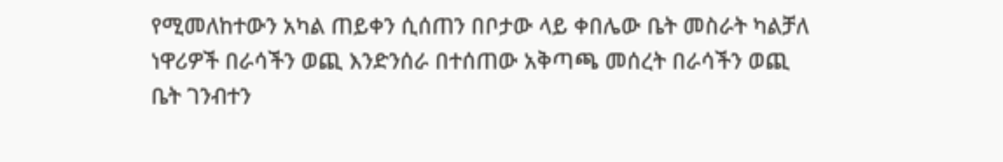የሚመለከተውን አካል ጠይቀን ሲሰጠን በቦታው ላይ ቀበሌው ቤት መስራት ካልቻለ ነዋሪዎች በራሳችን ወጪ እንድንሰራ በተሰጠው አቅጣጫ መሰረት በራሳችን ወጪ ቤት ገንብተን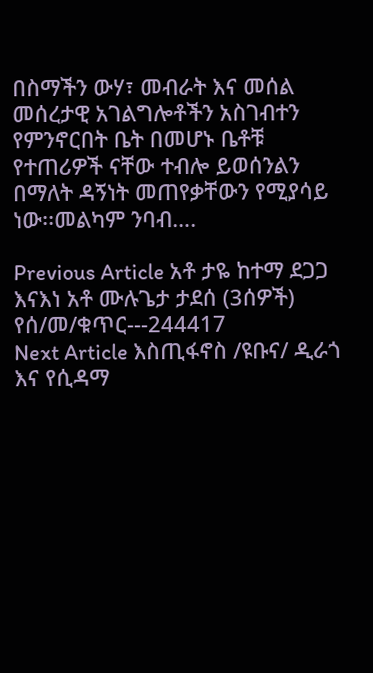በስማችን ውሃ፣ መብራት እና መሰል መሰረታዊ አገልግሎቶችን አስገብተን የምንኖርበት ቤት በመሆኑ ቤቶቹ የተጠሪዎች ናቸው ተብሎ ይወሰንልን በማለት ዳኝነት መጠየቃቸውን የሚያሳይ ነው፡፡መልካም ንባብ….

Previous Article አቶ ታዬ ከተማ ደጋጋ እናእነ አቶ ሙሉጌታ ታደሰ (3ሰዎች) የሰ/መ/ቁጥር---244417
Next Article እስጢፋኖስ /ዩቡና/ ዲራጎ እና የሲዳማ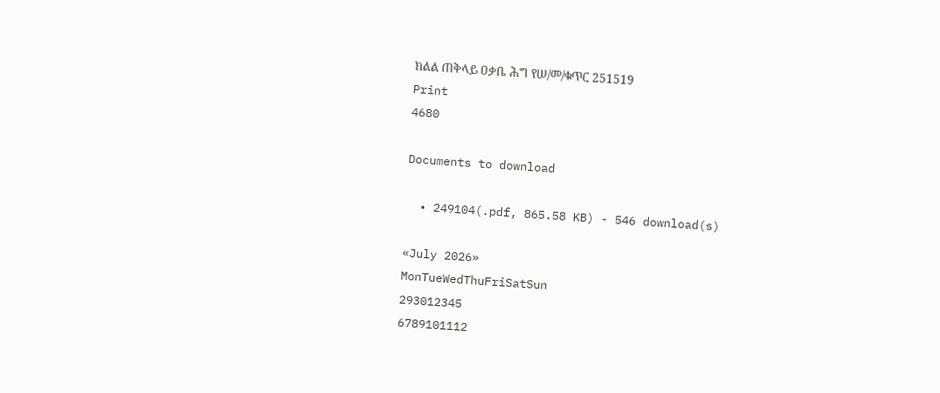ክልል ጠቅላይ ዐቃቤ ሕግ የሠ/መ/ቁጥር 251519
Print
4680

Documents to download

  • 249104(.pdf, 865.58 KB) - 546 download(s)

«July 2026»
MonTueWedThuFriSatSun
293012345
6789101112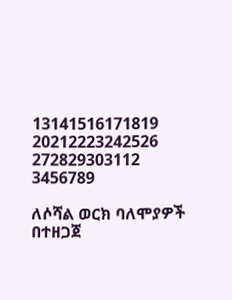13141516171819
20212223242526
272829303112
3456789

ለሶሻል ወርክ ባለሞያዎች በተዘጋጀ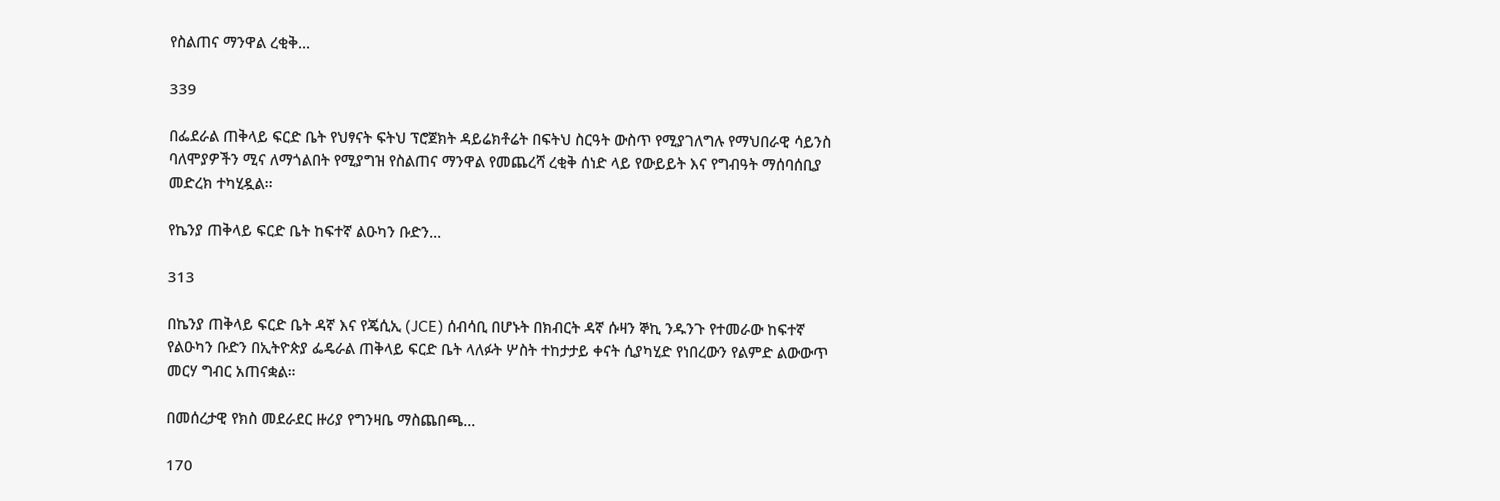የስልጠና ማንዋል ረቂቅ...

339

በፌደራል ጠቅላይ ፍርድ ቤት የህፃናት ፍትህ ፕሮጀክት ዳይሬክቶሬት በፍትህ ስርዓት ውስጥ የሚያገለግሉ የማህበራዊ ሳይንስ ባለሞያዎችን ሚና ለማጎልበት የሚያግዝ የስልጠና ማንዋል የመጨረሻ ረቂቅ ሰነድ ላይ የውይይት እና የግብዓት ማሰባሰቢያ መድረክ ተካሂዷል፡፡

የኬንያ ጠቅላይ ፍርድ ቤት ከፍተኛ ልዑካን ቡድን...

313

በኬንያ ጠቅላይ ፍርድ ቤት ዳኛ እና የጄሲኢ (JCE) ሰብሳቢ በሆኑት በክብርት ዳኛ ሱዛን ኞኪ ንዱንጉ የተመራው ከፍተኛ የልዑካን ቡድን በኢትዮጵያ ፌዴራል ጠቅላይ ፍርድ ቤት ላለፉት ሦስት ተከታታይ ቀናት ሲያካሂድ የነበረውን የልምድ ልውውጥ መርሃ ግብር አጠናቋል።

በመሰረታዊ የክስ መደራደር ዙሪያ የግንዛቤ ማስጨበጫ...

170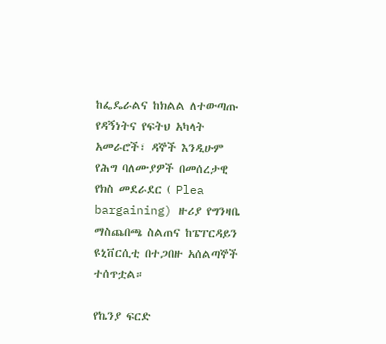ከፌዴራልና ከክልል ለተውጣጡ የዳኝነትና የፍትህ አካላት አመራሮች፣ ዳኞች እንዲሁም የሕግ ባለሙያዎች በመሰረታዊ የክስ መደራደር ( Plea bargaining) ዙሪያ የግንዛቤ ማስጨበጫ ስልጠና ከፔፐርዳይን ዩኒቨርሲቲ በተጋበዙ አሰልጣኞች ተሰጥቷል።

የኬንያ ፍርድ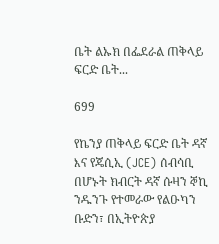ቤት ልኡክ በፌደራል ጠቅላይ ፍርድ ቤት...

699

የኬንያ ጠቅላይ ፍርድ ቤት ዳኛ እና የጄሲኢ (JCE) ሰብሳቢ በሆኑት ክብርት ዳኛ ሱዛን ኞኪ ንዱንጉ የተመራው የልዑካን ቡድን፣ በኢትዮጵያ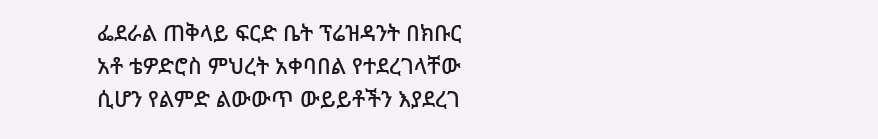ፌደራል ጠቅላይ ፍርድ ቤት ፕሬዝዳንት በክቡር አቶ ቴዎድሮስ ምህረት አቀባበል የተደረገላቸው ሲሆን የልምድ ልውውጥ ውይይቶችን እያደረገ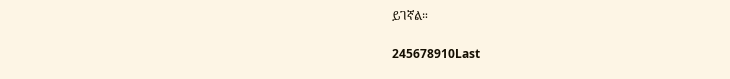ይገኛል።

245678910Last